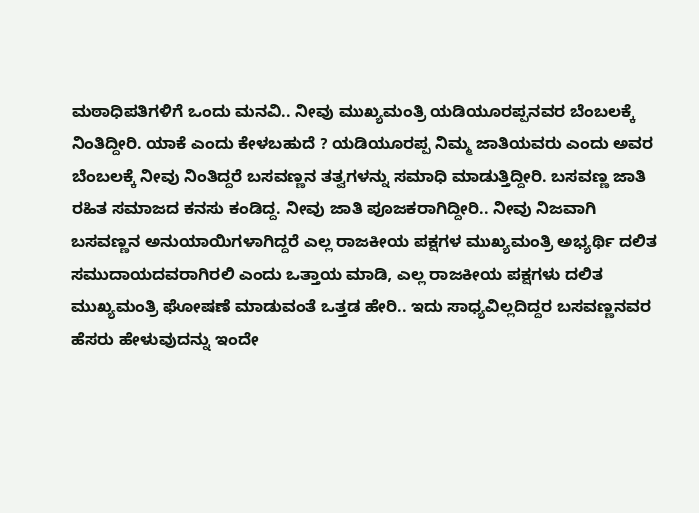ಮಠಾಧಿಪತಿಗಳಿಗೆ ಒಂದು ಮನವಿ.. ನೀವು ಮುಖ್ಯಮಂತ್ರಿ ಯಡಿಯೂರಪ್ಪನವರ ಬೆಂಬಲಕ್ಕೆ ನಿಂತಿದ್ದೀರಿ. ಯಾಕೆ ಎಂದು ಕೇಳಬಹುದೆ ? ಯಡಿಯೂರಪ್ಪ ನಿಮ್ಮ ಜಾತಿಯವರು ಎಂದು ಅವರ ಬೆಂಬಲಕ್ಕೆ ನೀವು ನಿಂತಿದ್ದರೆ ಬಸವಣ್ಣನ ತತ್ವಗಳನ್ನು ಸಮಾಧಿ ಮಾಡುತ್ತಿದ್ದೀರಿ. ಬಸವಣ್ಣ ಜಾತಿ ರಹಿತ ಸಮಾಜದ ಕನಸು ಕಂಡಿದ್ದ. ನೀವು ಜಾತಿ ಪೂಜಕರಾಗಿದ್ದೀರಿ.. ನೀವು ನಿಜವಾಗಿ ಬಸವಣ್ಣನ ಅನುಯಾಯಿಗಳಾಗಿದ್ದರೆ ಎಲ್ಲ ರಾಜಕೀಯ ಪಕ್ಷಗಳ ಮುಖ್ಯಮಂತ್ರಿ ಅಭ್ಯರ್ಥಿ ದಲಿತ ಸಮುದಾಯದವರಾಗಿರಲಿ ಎಂದು ಒತ್ತಾಯ ಮಾಡಿ, ಎಲ್ಲ ರಾಜಕೀಯ ಪಕ್ಷಗಳು ದಲಿತ ಮುಖ್ಯಮಂತ್ರಿ ಘೋಷಣೆ ಮಾಡುವಂತೆ ಒತ್ತಡ ಹೇರಿ.. ಇದು ಸಾಧ್ಯವಿಲ್ಲದಿದ್ದರ ಬಸವಣ್ಣನವರ ಹೆಸರು ಹೇಳುವುದನ್ನು ಇಂದೇ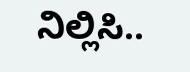ನಿಲ್ಲಿಸಿ..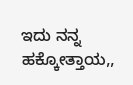ಇದು ನನ್ನ ಹಕ್ಕೋತ್ತಾಯ,,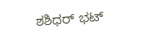ಶಶಿಧರ್ ಭಟ್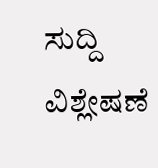ಸುದ್ದಿ ವಿಶ್ಲೇಷಣೆ